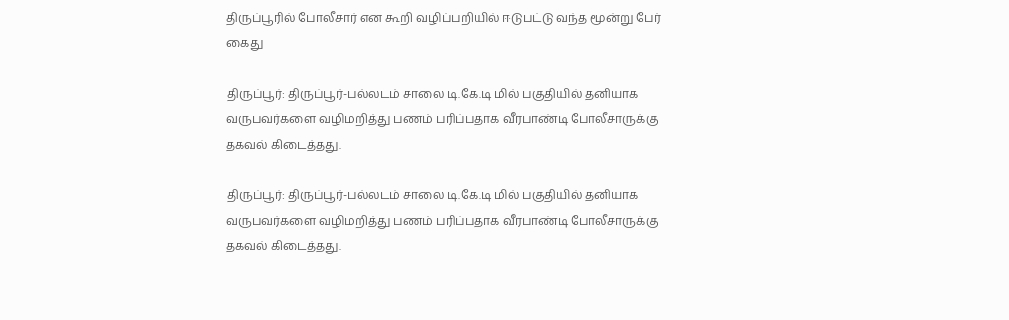திருப்பூரில் போலீசார் என கூறி வழிப்பறியில் ஈடுபட்டு வந்த மூன்று பேர் கைது

திருப்பூர்: திருப்பூர்-பல்லடம் சாலை டி.கே.டி மில் பகுதியில் தனியாக வருபவர்களை வழிமறித்து பணம் பரிப்பதாக வீரபாண்டி போலீசாருக்கு தகவல் கிடைத்தது.

திருப்பூர்: திருப்பூர்-பல்லடம் சாலை டி.கே.டி மில் பகுதியில் தனியாக வருபவர்களை வழிமறித்து பணம் பரிப்பதாக வீரபாண்டி போலீசாருக்கு தகவல் கிடைத்தது.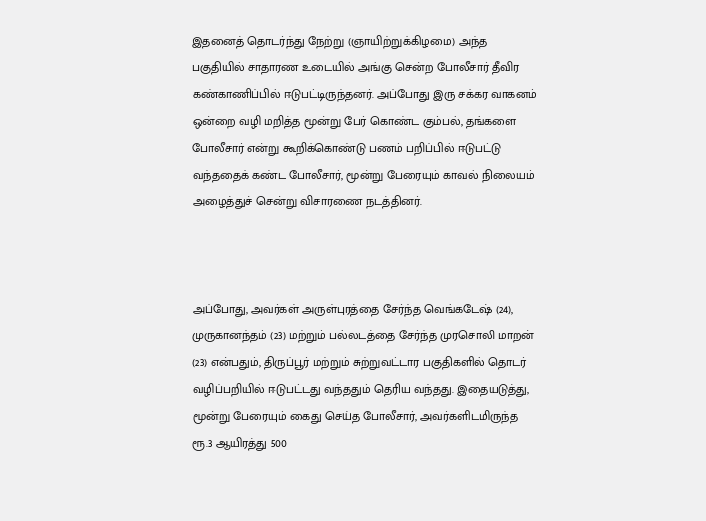இதனைத் தொடர்ந்து நேற்று (ஞாயிற்றுக்கிழமை) அந்த பகுதியில் சாதாரண உடையில் அங்கு சென்ற போலீசார் தீவிர கண்காணிப்பில் ஈடுபட்டிருந்தனர். அப்போது இரு சக்கர வாகனம் ஒன்றை வழி மறித்த மூன்று பேர் கொண்ட கும்பல், தங்களை போலீசார் என்று கூறிக்கொண்டு பணம் பறிப்பில் ஈடுபட்டு வந்ததைக் கண்ட போலீசார், மூன்று பேரையும் காவல் நிலையம் அழைத்துச் சென்று விசாரணை நடத்தினர்.



அப்போது, அவர்கள் அருள்புரத்தை சேர்ந்த வெங்கடேஷ் (24), முருகானந்தம் (23) மற்றும் பல்லடத்தை சேர்ந்த முரசொலி மாறன் (23) என்பதும், திருப்பூர் மற்றும் சுற்றுவட்டார பகுதிகளில் தொடர் வழிப்பறியில் ஈடுபட்டது வந்ததும் தெரிய வந்தது. இதையடுத்து, மூன்று பேரையும் கைது செய்த போலீசார், அவர்களிடமிருந்த ரூ.3 ஆயிரத்து 500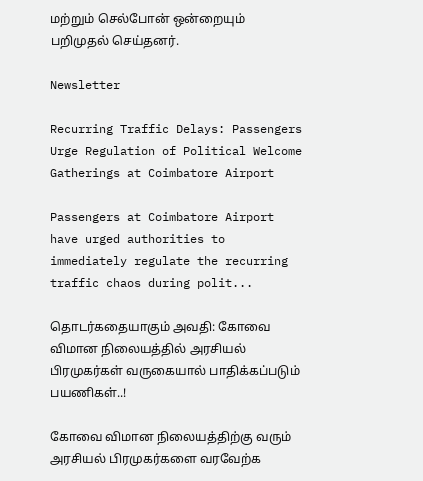மற்றும் செல்போன் ஒன்றையும் பறிமுதல் செய்தனர்.

Newsletter

Recurring Traffic Delays: Passengers Urge Regulation of Political Welcome Gatherings at Coimbatore Airport

Passengers at Coimbatore Airport have urged authorities to immediately regulate the recurring traffic chaos during polit...

தொடர்கதையாகும் அவதி: கோவை விமான நிலையத்தில் அரசியல் பிரமுகர்கள் வருகையால் பாதிக்கப்படும் பயணிகள்..!

கோவை விமான நிலையத்திற்கு வரும் அரசியல் பிரமுகர்களை வரவேற்க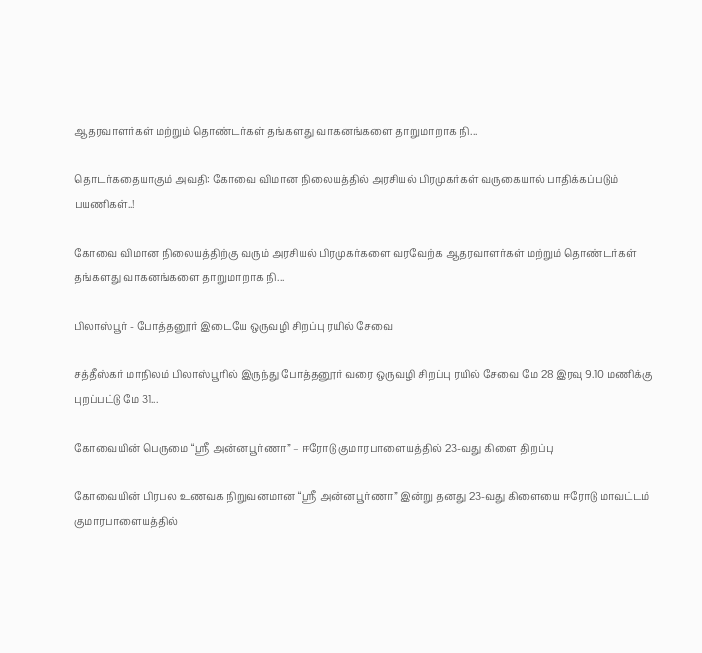ஆதரவாளர்கள் மற்றும் தொண்டர்கள் தங்களது வாகனங்களை தாறுமாறாக நி...

தொடர்கதையாகும் அவதி: கோவை விமான நிலையத்தில் அரசியல் பிரமுகர்கள் வருகையால் பாதிக்கப்படும் பயணிகள்..!

கோவை விமான நிலையத்திற்கு வரும் அரசியல் பிரமுகர்களை வரவேற்க ஆதரவாளர்கள் மற்றும் தொண்டர்கள் தங்களது வாகனங்களை தாறுமாறாக நி...

பிலாஸ்பூர் - போத்தனூர் இடையே ஒருவழி சிறப்பு ரயில் சேவை

சத்தீஸ்கர் மாநிலம் பிலாஸ்பூரில் இருந்து போத்தனூர் வரை ஒருவழி சிறப்பு ரயில் சேவை மே 28 இரவு 9.10 மணிக்கு புறப்பட்டு மே 31...

கோவையின் பெருமை “ஸ்ரீ அன்னபூர்ணா” – ஈரோடு குமாரபாளையத்தில் 23-வது கிளை திறப்பு

கோவையின் பிரபல உணவக நிறுவனமான “ஸ்ரீ அன்னபூர்ணா” இன்று தனது 23-வது கிளையை ஈரோடு மாவட்டம் குமாரபாளையத்தில்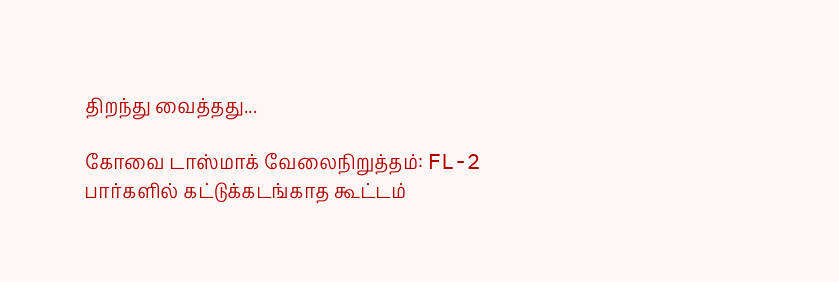திறந்து வைத்தது...

கோவை டாஸ்மாக் வேலைநிறுத்தம்: FL-2 பார்களில் கட்டுக்கடங்காத கூட்டம்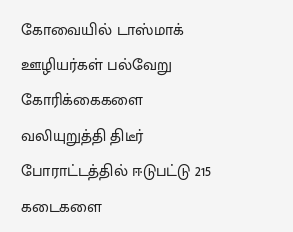கோவையில் டாஸ்மாக் ஊழியர்கள் பல்வேறு கோரிக்கைகளை வலியுறுத்தி திடீர் போராட்டத்தில் ஈடுபட்டு 215 கடைகளை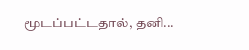மூடப்பட்டதால், தனி...